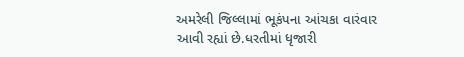અમરેલી જિલ્લામાં ભૂકંપના આંચકા વારંવાર આવી રહ્યાં છે.ધરતીમાં ધૃજારી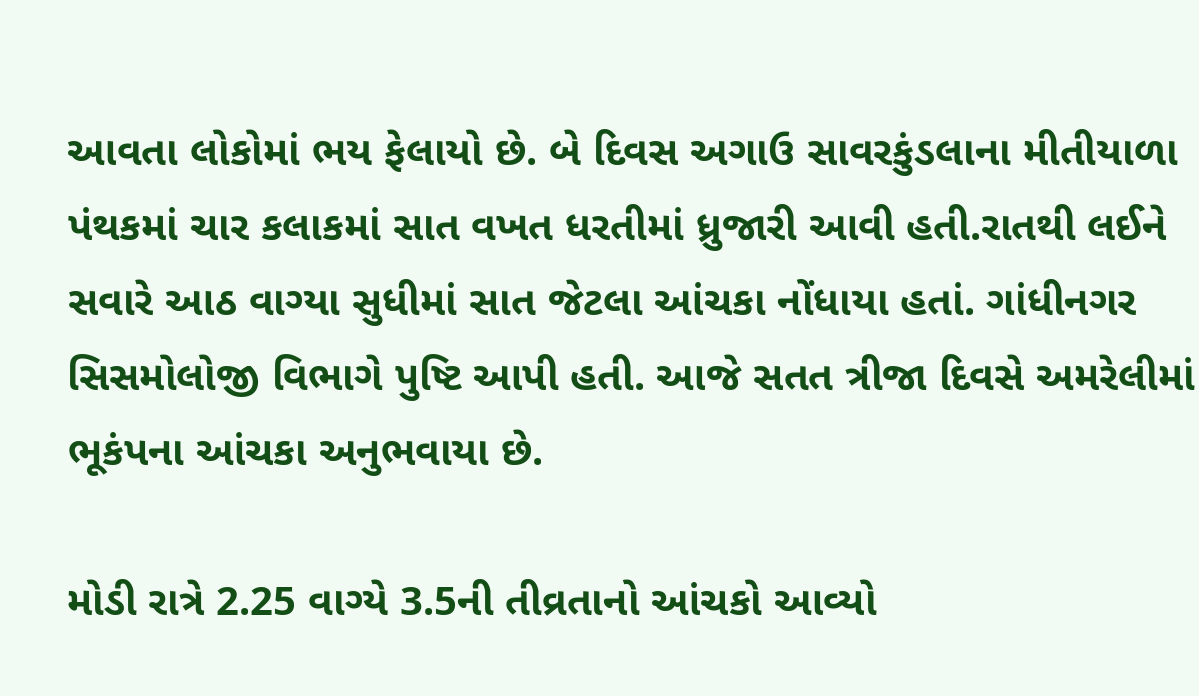આવતા લોકોમાં ભય ફેલાયો છે. બે દિવસ અગાઉ સાવરકુંડલાના મીતીયાળા પંથકમાં ચાર કલાકમાં સાત વખત ધરતીમાં ધ્રુજારી આવી હતી.રાતથી લઈને સવારે આઠ વાગ્યા સુધીમાં સાત જેટલા આંચકા નોંધાયા હતાં. ગાંધીનગર સિસમોલોજી વિભાગે પુષ્ટિ આપી હતી. આજે સતત ત્રીજા દિવસે અમરેલીમાં ભૂકંપના આંચકા અનુભવાયા છે.

મોડી રાત્રે 2.25 વાગ્યે 3.5ની તીવ્રતાનો આંચકો આવ્યો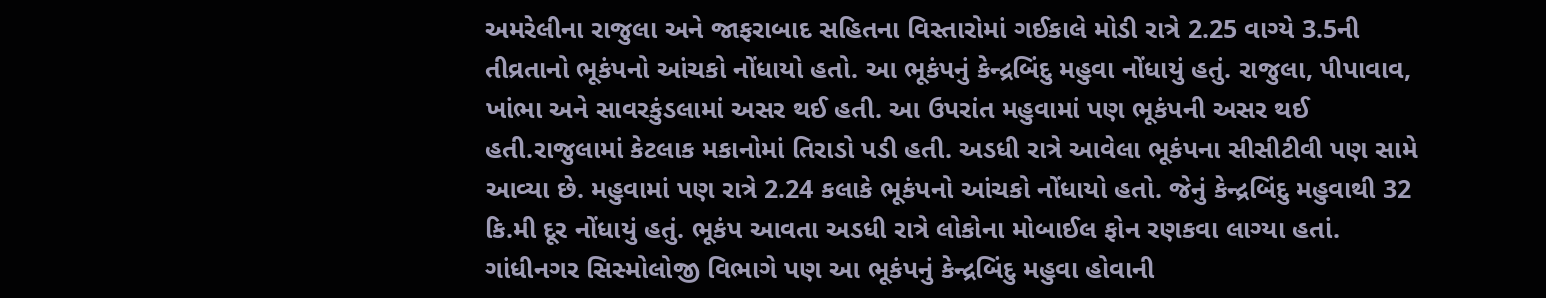અમરેલીના રાજુલા અને જાફરાબાદ સહિતના વિસ્તારોમાં ગઈકાલે મોડી રાત્રે 2.25 વાગ્યે 3.5ની તીવ્રતાનો ભૂકંપનો આંચકો નોંધાયો હતો. આ ભૂકંપનું કેન્દ્રબિંદુ મહુવા નોંધાયું હતું. રાજુલા, પીપાવાવ, ખાંભા અને સાવરકુંડલામાં અસર થઈ હતી. આ ઉપરાંત મહુવામાં પણ ભૂકંપની અસર થઈ હતી.રાજુલામાં કેટલાક મકાનોમાં તિરાડો પડી હતી. અડધી રાત્રે આવેલા ભૂકંપના સીસીટીવી પણ સામે આવ્યા છે. મહુવામાં પણ રાત્રે 2.24 કલાકે ભૂકંપનો આંચકો નોંધાયો હતો. જેનું કેન્દ્રબિંદુ મહુવાથી 32 કિ.મી દૂર નોંધાયું હતું. ભૂકંપ આવતા અડધી રાત્રે લોકોના મોબાઈલ ફોન રણકવા લાગ્યા હતાં. ગાંધીનગર સિસ્મોલોજી વિભાગે પણ આ ભૂકંપનું કેન્દ્રબિંદુ મહુવા હોવાની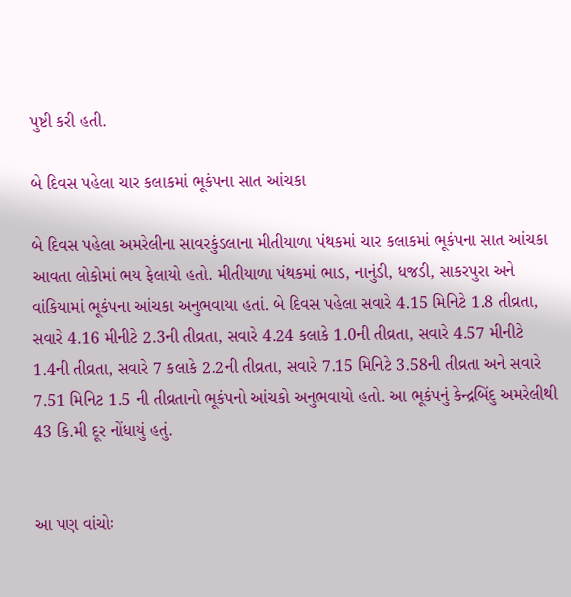પુષ્ટી કરી હતી.

બે દિવસ પહેલા ચાર કલાકમાં ભૂકંપના સાત આંચકા

બે દિવસ પહેલા અમરેલીના સાવરકુંડલાના મીતીયાળા પંથકમાં ચાર કલાકમાં ભૂકંપના સાત આંચકા આવતા લોકોમાં ભય ફેલાયો હતો. મીતીયાળા પંથકમાં ભાડ, નાનુંડી, ધજડી, સાકરપુરા અને વાંકિયામાં ભૂકંપના આંચકા અનુભવાયા હતાં. બે દિવસ પહેલા સવારે 4.15 મિનિટે 1.8 તીવ્રતા, સવારે 4.16 મીનીટે 2.3ની તીવ્રતા, સવારે 4.24 કલાકે 1.0ની તીવ્રતા, સવારે 4.57 મીનીટે 1.4ની તીવ્રતા, સવારે 7 કલાકે 2.2ની તીવ્રતા, સવારે 7.15 મિનિટે 3.58ની તીવ્રતા અને સવારે 7.51 મિનિટ 1.5 ની તીવ્રતાનો ભૂકંપનો આંચકો અનુભવાયો હતો. આ ભૂકંપનું કેન્દ્રબિંદુ અમરેલીથી 43 કિ.મી દૂર નોંધાયું હતું.


આ પણ વાંચોઃ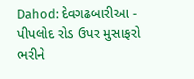Dahod: દેવગઢબારીઆ - પીપલોદ રોડ ઉપર મુસાફરો ભરીને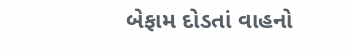બેફામ દોડતાં વાહનો